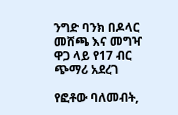ንግድ ባንክ በዶላር መሸጫ እና መግዣ ዋጋ ላይ የ17 ብር ጭማሪ አደረገ

የፎቶው ባለመብት,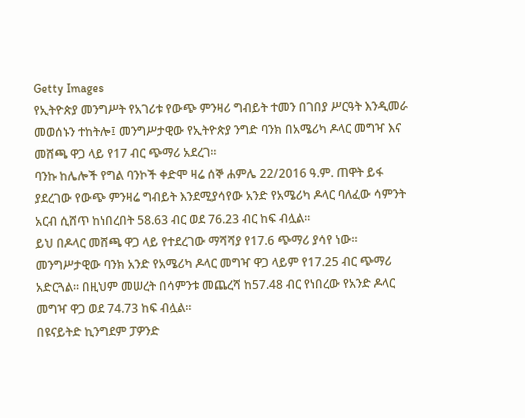Getty Images
የኢትዮጵያ መንግሥት የአገሪቱ የውጭ ምንዛሪ ግብይት ተመን በገበያ ሥርዓት እንዲመራ መወሰኑን ተከትሎ፤ መንግሥታዊው የኢትዮጵያ ንግድ ባንክ በአሜሪካ ዶላር መግዣ እና መሸጫ ዋጋ ላይ የ17 ብር ጭማሪ አደረገ።
ባንኩ ከሌሎች የግል ባንኮች ቀድሞ ዛሬ ሰኞ ሐምሌ 22/2016 ዓ.ም. ጠዋት ይፋ ያደረገው የውጭ ምንዛሬ ግብይት እንደሚያሳየው አንድ የአሜሪካ ዶላር ባለፈው ሳምንት አርብ ሲሸጥ ከነበረበት 58.63 ብር ወደ 76.23 ብር ከፍ ብሏል።
ይህ በዶላር መሸጫ ዋጋ ላይ የተደረገው ማሻሻያ የ17.6 ጭማሪ ያሳየ ነው።
መንግሥታዊው ባንክ አንድ የአሜሪካ ዶላር መግዣ ዋጋ ላይም የ17.25 ብር ጭማሪ አድርጓል። በዚህም መሠረት በሳምንቱ መጨረሻ ከ57.48 ብር የነበረው የአንድ ዶላር መግዣ ዋጋ ወደ 74.73 ከፍ ብሏል።
በዩናይትድ ኪንግደም ፓዎንድ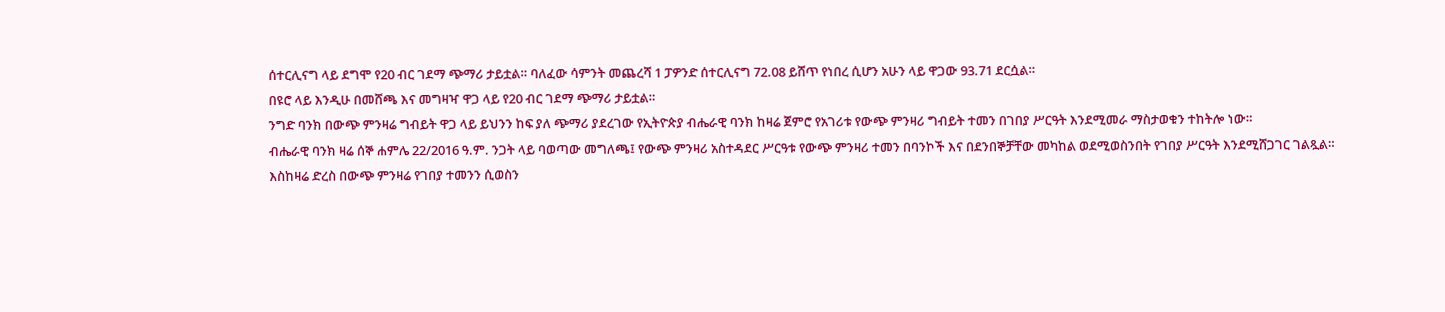ሰተርሊናግ ላይ ደግሞ የ20 ብር ገደማ ጭማሪ ታይቷል። ባለፈው ሳምንት መጨረሻ 1 ፓዎንድ ሰተርሊናግ 72.08 ይሸጥ የነበረ ሲሆን አሁን ላይ ዋጋው 93.71 ደርሷል።
በዩሮ ላይ እንዲሁ በመሸጫ እና መግዛዣ ዋጋ ላይ የ20 ብር ገደማ ጭማሪ ታይቷል።
ንግድ ባንክ በውጭ ምንዛሬ ግብይት ዋጋ ላይ ይህንን ከፍ ያለ ጭማሪ ያደረገው የኢትዮጵያ ብሔራዊ ባንክ ከዛሬ ጀምሮ የአገሪቱ የውጭ ምንዛሪ ግብይት ተመን በገበያ ሥርዓት እንደሚመራ ማስታወቁን ተከትሎ ነው።
ብሔራዊ ባንክ ዛሬ ሰኞ ሐምሌ 22/2016 ዓ.ም. ንጋት ላይ ባወጣው መግለጫ፤ የውጭ ምንዛሪ አስተዳደር ሥርዓቱ የውጭ ምንዛሪ ተመን በባንኮች እና በደንበኞቻቸው መካከል ወደሚወስንበት የገበያ ሥርዓት እንደሚሸጋገር ገልጿል።
እስከዛሬ ድረስ በውጭ ምንዛሬ የገበያ ተመንን ሲወስን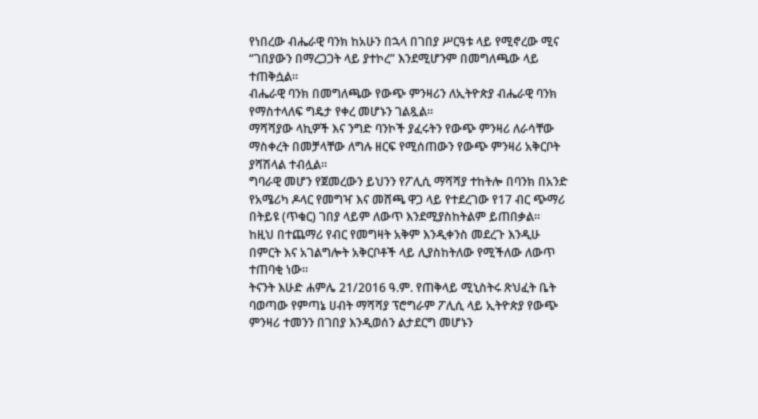የነበረው ብሔራዊ ባንክ ከአሁን በኋላ በገበያ ሥርዓቱ ላይ የሚኖረው ሚና “ገበያውን በማረጋጋት ላይ ያተኮረ” እንደሚሆንም በመግለጫው ላይ ተጠቅሷል።
ብሔራዊ ባንክ በመግለጫው የውጭ ምንዛሪን ለኢትዮጵያ ብሔራዊ ባንክ የማስተላለፍ ግዴታ የቀረ መሆኑን ገልጿል።
ማሻሻያው ላኪዎች እና ንግድ ባንኮች ያፈሩትን የውጭ ምንዛሪ ለራሳቸው ማስቀረት በመቻላቸው ለግሉ ዘርፍ የሚሰጠውን የውጭ ምንዛሪ አቅርቦት ያሻሽላል ተብሏል።
ግባራዊ መሆን የጀመረውን ይህንን የፖሊሲ ማሻሻያ ተከትሎ በባንክ በአንድ የአሜሪካ ዶላር የመግዣ እና መሸጫ ዋጋ ላይ የተደረገው የ17 ብር ጭማሪ በትይዩ (ጥቁር) ገበያ ላይም ለውጥ እንደሚያስከትልም ይጠበቃል።
ከዚህ በተጨማሪ የብር የመግዛት አቅም እንዲቀንስ መደረጉ እንዲሁ በምርት እና አገልግሎት አቅርቦቶች ላይ ሊያስከትለው የሚችለው ለውጥ ተጠባቂ ነው።
ትናንት እሁድ ሐምሌ 21/2016 ዓ.ም. የጠቅላይ ሚኒስትሩ ጽህፈት ቤት ባወጣው የምጣኔ ሀብት ማሻሻያ ፕሮግራም ፖሊሲ ላይ ኢትዮጵያ የውጭ ምንዛሪ ተመንን በገበያ እንዲወሰን ልታደርግ መሆኑን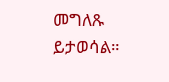መግለጹ ይታወሳል።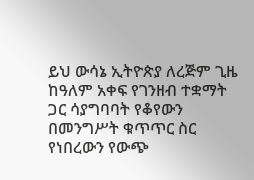ይህ ውሳኔ ኢትዮጵያ ለረጅም ጊዜ ከዓለም አቀፍ የገንዘብ ተቋማት ጋር ሳያግባባት የቆየውን በመንግሥት ቁጥጥር ስር የነበረውን የውጭ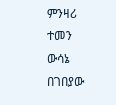ምንዛሪ ተመን ውሳኔ በገበያው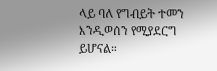ላይ ባለ የግብይት ተመን እንዲወሰን የሚያደርግ ይሆናል።